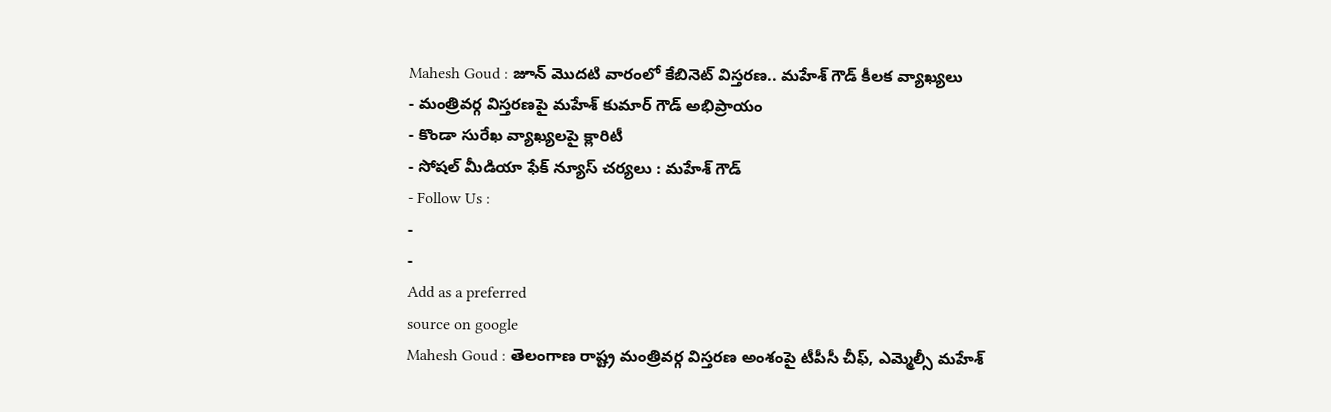Mahesh Goud : జూన్ మొదటి వారంలో కేబినెట్ విస్తరణ.. మహేశ్ గౌడ్ కీలక వ్యాఖ్యలు
- మంత్రివర్గ విస్తరణపై మహేశ్ కుమార్ గౌడ్ అభిప్రాయం
- కొండా సురేఖ వ్యాఖ్యలపై క్లారిటీ
- సోషల్ మీడియా ఫేక్ న్యూస్ చర్యలు : మహేశ్ గౌడ్
- Follow Us :
-
-
Add as a preferred
source on google
Mahesh Goud : తెలంగాణ రాష్ట్ర మంత్రివర్గ విస్తరణ అంశంపై టీపీసీ చీఫ్, ఎమ్మెల్సీ మహేశ్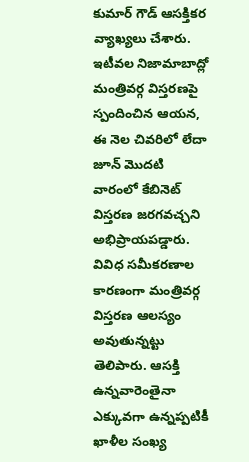కుమార్ గౌడ్ ఆసక్తికర వ్యాఖ్యలు చేశారు. ఇటీవల నిజామాబాద్లో మంత్రివర్గ విస్తరణపై స్పందించిన ఆయన, ఈ నెల చివరిలో లేదా జూన్ మొదటి వారంలో కేబినెట్ విస్తరణ జరగవచ్చని అభిప్రాయపడ్డారు. వివిధ సమీకరణాల కారణంగా మంత్రివర్గ విస్తరణ ఆలస్యం అవుతున్నట్టు తెలిపారు. ఆసక్తి ఉన్నవారెంతైనా ఎక్కువగా ఉన్నప్పటికీ ఖాళీల సంఖ్య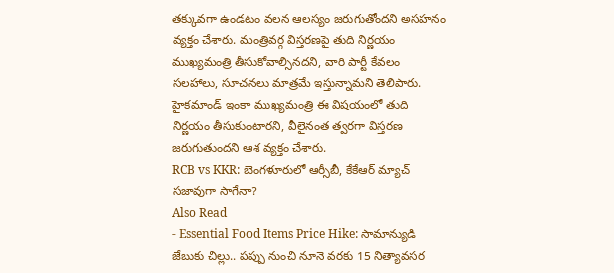తక్కువగా ఉండటం వలన ఆలస్యం జరుగుతోందని అసహనం వ్యక్తం చేశారు. మంత్రివర్గ విస్తరణపై తుది నిర్ణయం ముఖ్యమంత్రి తీసుకోవాల్సినదని, వారి పార్టీ కేవలం సలహాలు, సూచనలు మాత్రమే ఇస్తున్నామని తెలిపారు. హైకమాండ్ ఇంకా ముఖ్యమంత్రి ఈ విషయంలో తుది నిర్ణయం తీసుకుంటారని, వీలైనంత త్వరగా విస్తరణ జరుగుతుందని ఆశ వ్యక్తం చేశారు.
RCB vs KKR: బెంగళూరులో ఆర్సీబీ, కేకేఆర్ మ్యాచ్ సజావుగా సాగేనా?
Also Read
- Essential Food Items Price Hike: సామాన్యుడి జేబుకు చిల్లు.. పప్పు నుంచి నూనె వరకు 15 నిత్యావసర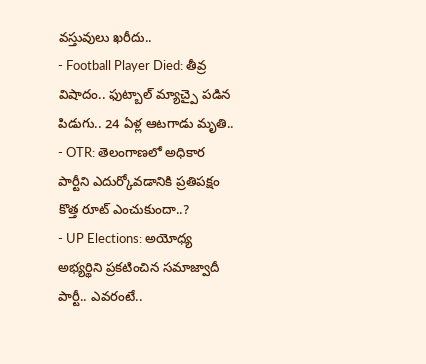వస్తువులు ఖరీదు..
- Football Player Died: తీవ్ర విషాదం.. ఫుట్బాల్ మ్యాచ్పై పడిన పిడుగు.. 24 ఏళ్ల ఆటగాడు మృతి..
- OTR: తెలంగాణలో అధికార పార్టీని ఎదుర్కోవడానికి ప్రతిపక్షం కొత్త రూట్ ఎంచుకుందా..?
- UP Elections: అయోధ్య అభ్యర్థిని ప్రకటించిన సమాజ్వాదీ పార్టీ.. ఎవరంటే..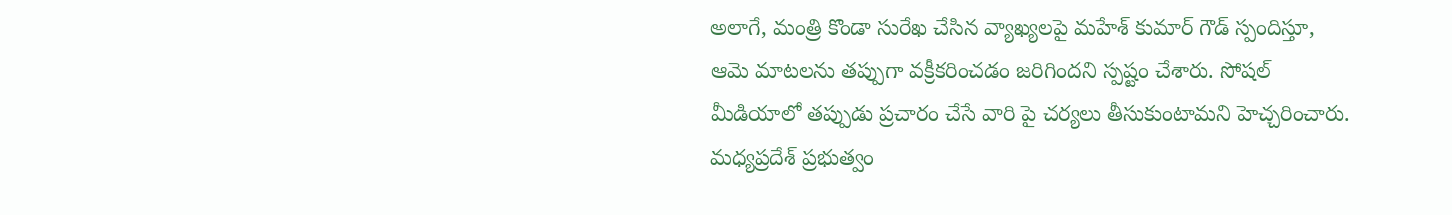అలాగే, మంత్రి కొండా సురేఖ చేసిన వ్యాఖ్యలపై మహేశ్ కుమార్ గౌడ్ స్పందిస్తూ, ఆమె మాటలను తప్పుగా వక్రీకరించడం జరిగిందని స్పష్టం చేశారు. సోషల్ మీడియాలో తప్పుడు ప్రచారం చేసే వారి పై చర్యలు తీసుకుంటామని హెచ్చరించారు. మధ్యప్రదేశ్ ప్రభుత్వం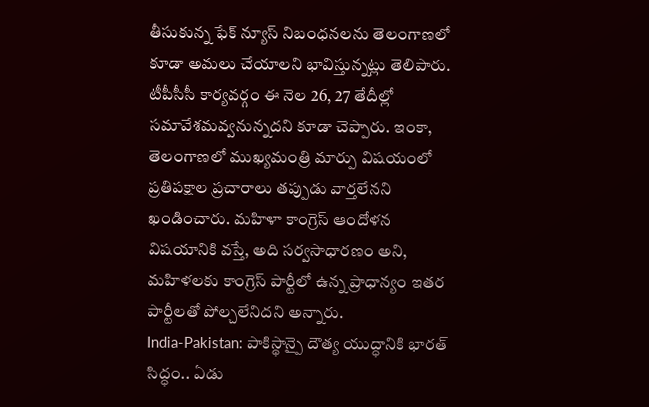తీసుకున్న ఫేక్ న్యూస్ నిబంధనలను తెలంగాణలో కూడా అమలు చేయాలని భావిస్తున్నట్లు తెలిపారు. టీపీసీసీ కార్యవర్గం ఈ నెల 26, 27 తేదీల్లో సమావేశమవ్వనున్నదని కూడా చెప్పారు. ఇంకా, తెలంగాణలో ముఖ్యమంత్రి మార్పు విషయంలో ప్రతిపక్షాల ప్రచారాలు తప్పుడు వార్తలేనని ఖండించారు. మహిళా కాంగ్రెస్ ఆందోళన విషయానికి వస్తే, అది సర్వసాధారణం అని, మహిళలకు కాంగ్రెస్ పార్టీలో ఉన్న ప్రాధాన్యం ఇతర పార్టీలతో పోల్చలేనిదని అన్నారు.
India-Pakistan: పాకిస్థాన్పై దౌత్య యుద్ధానికి భారత్ సిద్ధం.. ఏడు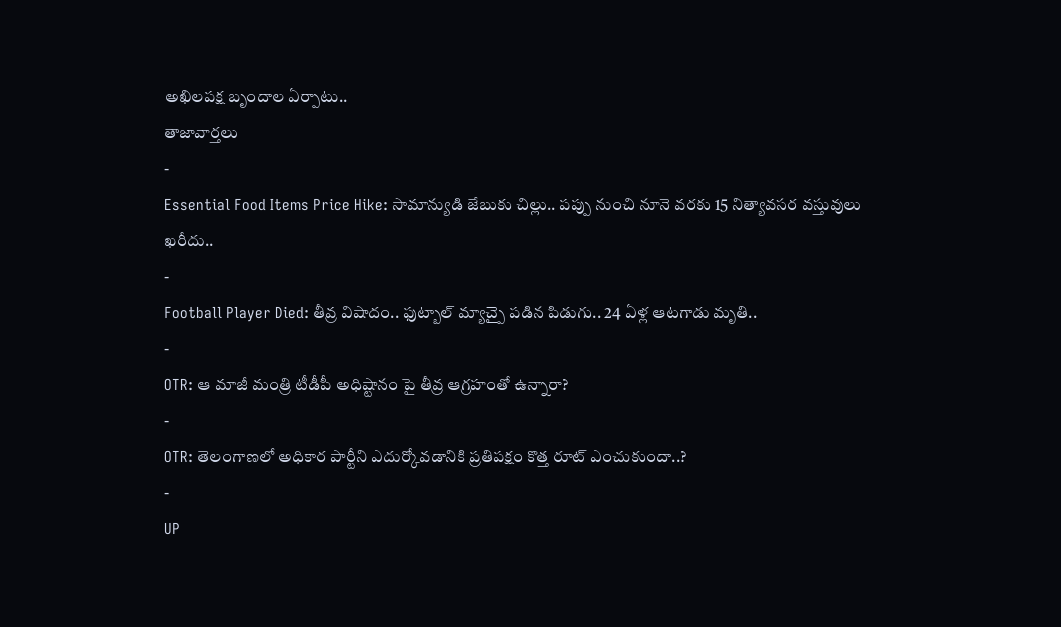అఖిలపక్ష బృందాల ఏర్పాటు..
తాజావార్తలు
-
Essential Food Items Price Hike: సామాన్యుడి జేబుకు చిల్లు.. పప్పు నుంచి నూనె వరకు 15 నిత్యావసర వస్తువులు ఖరీదు..
-
Football Player Died: తీవ్ర విషాదం.. ఫుట్బాల్ మ్యాచ్పై పడిన పిడుగు.. 24 ఏళ్ల ఆటగాడు మృతి..
-
OTR: ఆ మాజీ మంత్రి టీడీపీ అధిష్టానం పై తీవ్ర ఆగ్రహంతో ఉన్నారా?
-
OTR: తెలంగాణలో అధికార పార్టీని ఎదుర్కోవడానికి ప్రతిపక్షం కొత్త రూట్ ఎంచుకుందా..?
-
UP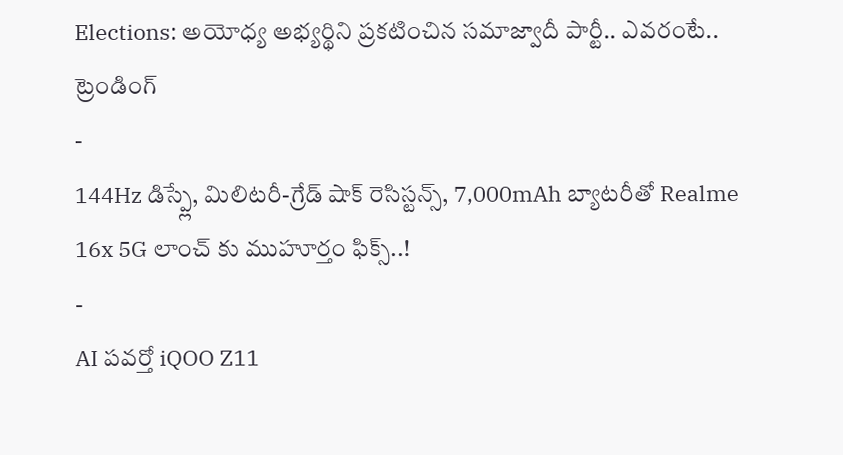Elections: అయోధ్య అభ్యర్థిని ప్రకటించిన సమాజ్వాదీ పార్టీ.. ఎవరంటే..
ట్రెండింగ్
-
144Hz డిస్ప్లే, మిలిటరీ-గ్రేడ్ షాక్ రెసిస్టన్స్, 7,000mAh బ్యాటరీతో Realme 16x 5G లాంచ్ కు ముహూర్తం ఫిక్స్..!
-
AI పవర్తో iQOO Z11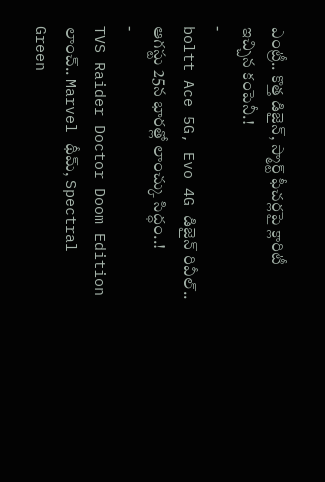ఎంట్రీ.. కొత్త డిజైన్, స్మార్ట్ ఫీచర్లపై క్లారిటీ ఇచ్చిన కంపెనీ.!
-
boltt Ace 5G, Evo 4G డిజైన్ రివీల్.. ఆగస్టు 25న భారత్లో లాంచ్కు సిద్ధం..!
-
TVS Raider Doctor Doom Edition లాంచ్.. Marvel థీమ్, Spectral Green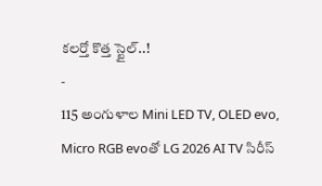కలర్తో కొత్త స్టైల్..!
-
115 అంగుళాల Mini LED TV, OLED evo, Micro RGB evoతో LG 2026 AI TV సిరీస్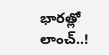భారత్లో లాంచ్..!